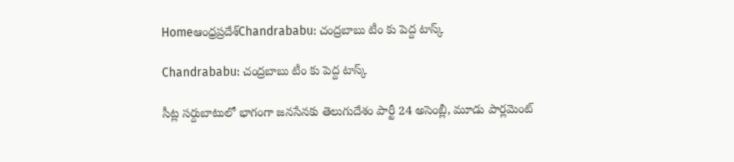Homeఆంధ్రప్రదేశ్‌Chandrababu: చంద్రబాబు టీం కు పెద్ద టాస్క్

Chandrababu: చంద్రబాబు టీం కు పెద్ద టాస్క్

సీట్ల సర్దుబాటులో భాగంగా జనసేనకు తెలుగుదేశం పార్టీ 24 అసెంబ్లీ, మూడు పార్లమెంట్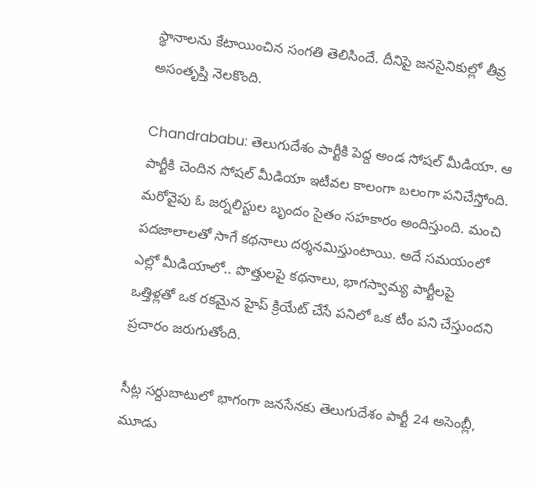స్థానాలను కేటాయించిన సంగతి తెలిసిందే. దీనిపై జనసైనికుల్లో తీవ్ర అసంతృప్తి నెలకొంది.

Chandrababu: తెలుగుదేశం పార్టీకి పెద్ద అండ సోషల్ మీడియా. ఆ పార్టీకి చెందిన సోషల్ మీడియా ఇటీవల కాలంగా బలంగా పనిచేస్తోంది. మరోవైపు ఓ జర్నలిస్టుల బృందం సైతం సహకారం అందిస్తుంది. మంచి పదజాలాలతో సాగే కథనాలు దర్శనమిస్తుంటాయి. అదే సమయంలో ఎల్లో మీడియాలో.. పొత్తులపై కథనాలు, భాగస్వామ్య పార్టీలపై ఒత్తిళ్లతో ఒక రకమైన హైప్ క్రియేట్ చేసే పనిలో ఒక టీం పని చేస్తుందని ప్రచారం జరుగుతోంది.

సీట్ల సర్దుబాటులో భాగంగా జనసేనకు తెలుగుదేశం పార్టీ 24 అసెంబ్లీ, మూడు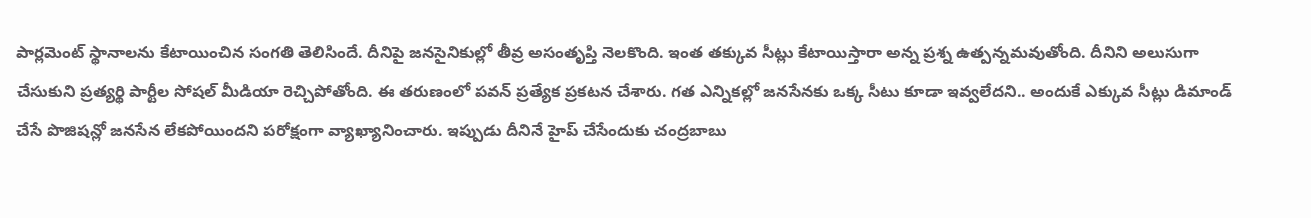పార్లమెంట్ స్థానాలను కేటాయించిన సంగతి తెలిసిందే. దీనిపై జనసైనికుల్లో తీవ్ర అసంతృప్తి నెలకొంది. ఇంత తక్కువ సీట్లు కేటాయిస్తారా అన్న ప్రశ్న ఉత్పన్నమవుతోంది. దీనిని అలుసుగా చేసుకుని ప్రత్యర్థి పార్టీల సోషల్ మీడియా రెచ్చిపోతోంది. ఈ తరుణంలో పవన్ ప్రత్యేక ప్రకటన చేశారు. గత ఎన్నికల్లో జనసేనకు ఒక్క సీటు కూడా ఇవ్వలేదని.. అందుకే ఎక్కువ సీట్లు డిమాండ్ చేసే పొజిషన్లో జనసేన లేకపోయిందని పరోక్షంగా వ్యాఖ్యానించారు. ఇప్పుడు దీనినే హైప్ చేసేందుకు చంద్రబాబు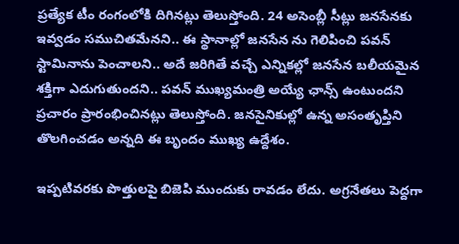ప్రత్యేక టీం రంగంలోకి దిగినట్లు తెలుస్తోంది. 24 అసెంబ్లీ సీట్లు జనసేనకు ఇవ్వడం సముచితమేనని.. ఈ స్థానాల్లో జనసేన ను గెలిపించి పవన్ స్టామినాను పెంచాలని.. అదే జరిగితే వచ్చే ఎన్నికల్లో జనసేన బలీయమైన శక్తిగా ఎదుగుతుందని.. పవన్ ముఖ్యమంత్రి అయ్యే ఛాన్స్ ఉంటుందని ప్రచారం ప్రారంభించినట్లు తెలుస్తోంది. జనసైనికుల్లో ఉన్న అసంతృప్తిని తొలగించడం అన్నది ఈ బృందం ముఖ్య ఉద్దేశం.

ఇప్పటివరకు పొత్తులపై బిజెపి ముందుకు రావడం లేదు. అగ్రనేతలు పెద్దగా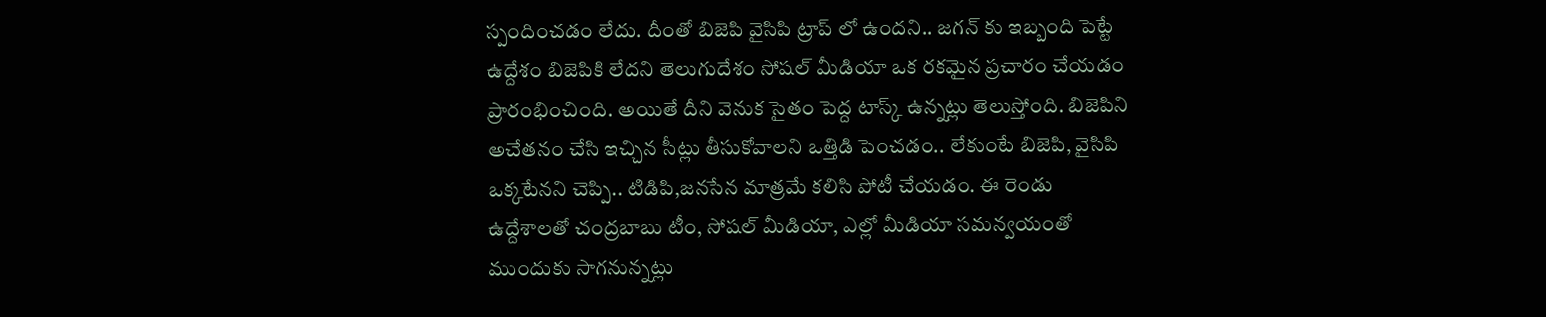స్పందించడం లేదు. దీంతో బిజెపి వైసిపి ట్రాప్ లో ఉందని.. జగన్ కు ఇబ్బంది పెట్టే ఉద్దేశం బిజెపికి లేదని తెలుగుదేశం సోషల్ మీడియా ఒక రకమైన ప్రచారం చేయడం ప్రారంభించింది. అయితే దీని వెనుక సైతం పెద్ద టాస్క్ ఉన్నట్లు తెలుస్తోంది. బిజెపిని అచేతనం చేసి ఇచ్చిన సీట్లు తీసుకోవాలని ఒత్తిడి పెంచడం.. లేకుంటే బిజెపి, వైసిపి ఒక్కటేనని చెప్పి.. టిడిపి,జనసేన మాత్రమే కలిసి పోటీ చేయడం. ఈ రెండు ఉద్దేశాలతో చంద్రబాబు టీం, సోషల్ మీడియా, ఎల్లో మీడియా సమన్వయంతో ముందుకు సాగనున్నట్లు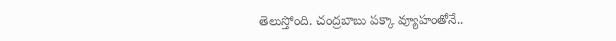తెలుస్తోంది. చంద్రబాబు పక్కా వ్యూహంతోనే..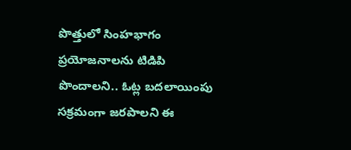పొత్తులో సింహభాగం ప్రయోజనాలను టిడిపి పొందాలని.. ఓట్ల బదలాయింపు సక్రమంగా జరపాలని ఈ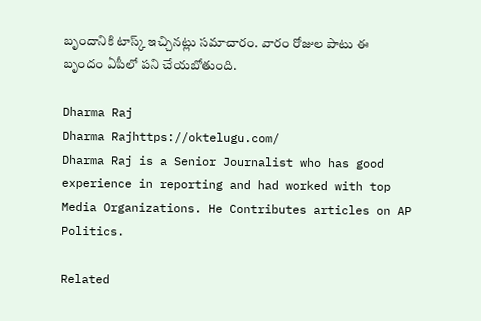బృందానికి టాస్క్ ఇచ్చినట్లు సమాచారం. వారం రోజుల పాటు ఈ బృందం ఏపీలో పని చేయబోతుంది.

Dharma Raj
Dharma Rajhttps://oktelugu.com/
Dharma Raj is a Senior Journalist who has good experience in reporting and had worked with top Media Organizations. He Contributes articles on AP Politics.

Related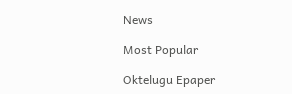News

Most Popular

Oktelugu Epaper